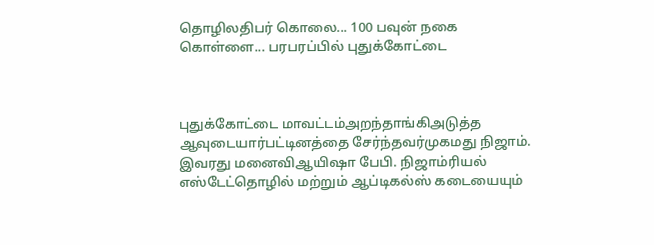தொழிலதிபர் கொலை... 100 பவுன் நகை கொள்ளை... பரபரப்பில் புதுக்கோட்டை



புதுக்கோட்டை மாவட்டம்அறந்தாங்கிஅடுத்த ஆவுடையார்பட்டினத்தை சேர்ந்தவர்முகமது நிஜாம். இவரது மனைவிஆயிஷா பேபி. நிஜாம்ரியல் எஸ்டேட்தொழில் மற்றும் ஆப்டிகல்ஸ் கடையையும்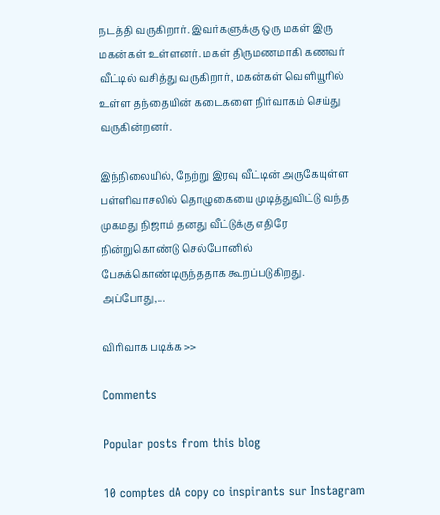நடத்தி வருகிறார். இவர்களுக்கு ஒரு மகள் இரு மகன்கள் உள்ளனர். மகள் திருமணமாகி கணவர் வீட்டில் வசித்து வருகிறார், மகன்கள் வெளியூரில் உள்ள தந்தையின் கடைகளை நிர்வாகம் செய்து வருகின்றனர்.

இந்நிலையில், நேற்று இரவு வீட்டின் அருகேயுள்ள பள்ளிவாசலில் தொழுகையை முடித்துவிட்டு வந்த முகமது நிஜாம் தனது வீட்டுக்கு எதிரே நின்றுகொண்டு செல்போனில் பேசுக்கொண்டிருந்ததாக கூறப்படுகிறது. அப்போது,...

விரிவாக படிக்க >>

Comments

Popular posts from this blog

10 comptes dA copy co inspirants sur Instagram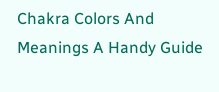Chakra Colors And Meanings A Handy Guide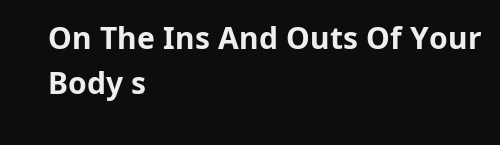On The Ins And Outs Of Your Body s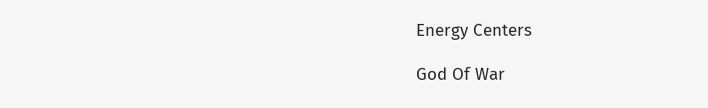Energy Centers

God Of War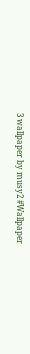3 wallpaper by musy2 #Wallpaper